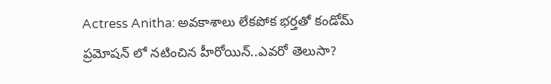Actress Anitha: అవకాశాలు లేకపోక భర్తతో కండోమ్ ప్రమోషన్ లో నటించిన హీరోయిన్..ఎవరో తెలుసా?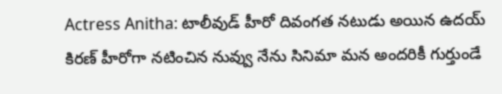Actress Anitha: టాలీవుడ్ హీరో దివంగత నటుడు అయిన ఉదయ్ కిరణ్ హీరోగా నటించిన నువ్వు నేను సినిమా మన అందరికీ గుర్తుండే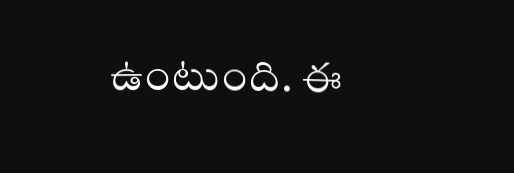ఉంటుంది. ఈ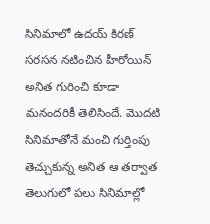సినిమాలో ఉదయ్ కిరణ్ సరసన నటించిన హీరోయిన్ అనిత గురించి కూడా మనందరికీ తెలిసిందే. మొదటి సినిమాతోనే మంచి గుర్తింపు తెచ్చుకున్న అనిత ఆ తర్వాత తెలుగులో పలు సినిమాల్లో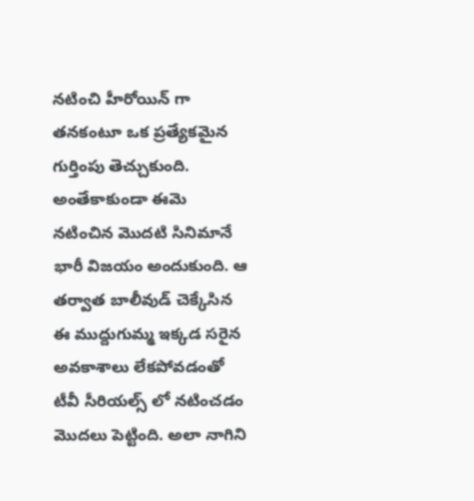నటించి హీరోయిన్ గా తనకంటూ ఒక ప్రత్యేకమైన గుర్తింపు తెచ్చుకుంది.
అంతేకాకుండా ఈమె నటించిన మొదటి సినిమానే భారీ విజయం అందుకుంది. ఆ తర్వాత బాలీవుడ్ చెక్కేసిన ఈ ముద్దుగుమ్మ ఇక్కడ సరైన అవకాశాలు లేకపోవడంతో టీవీ సీరియల్స్ లో నటించడం మొదలు పెట్టింది. అలా నాగిని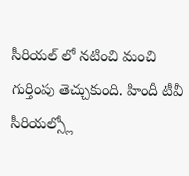సీరియల్ లో నటించి మంచి గుర్తింపు తెచ్చుకుంది. హిందీ టీవీ సీరియల్స్లో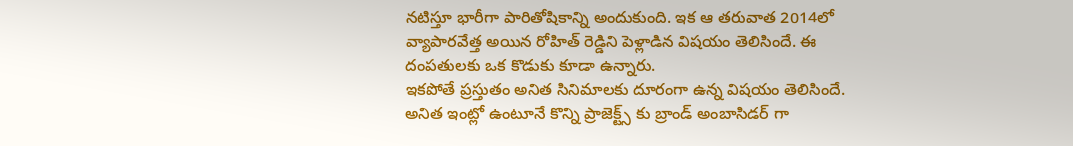నటిస్తూ భారీగా పారితోషికాన్ని అందుకుంది. ఇక ఆ తరువాత 2014లో వ్యాపారవేత్త అయిన రోహిత్ రెడ్డిని పెళ్లాడిన విషయం తెలిసిందే. ఈ దంపతులకు ఒక కొడుకు కూడా ఉన్నారు.
ఇకపోతే ప్రస్తుతం అనిత సినిమాలకు దూరంగా ఉన్న విషయం తెలిసిందే. అనిత ఇంట్లో ఉంటూనే కొన్ని ప్రాజెక్ట్స్ కు బ్రాండ్ అంబాసిడర్ గా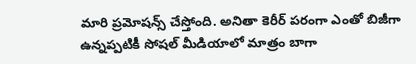మారి ప్రమోషన్స్ చేస్తోంది. అనితా కెరీర్ పరంగా ఎంతో బిజీగా ఉన్నప్పటికీ సోషల్ మీడియాలో మాత్రం బాగా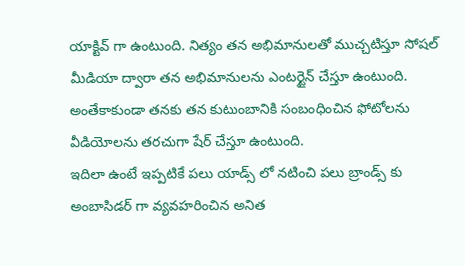యాక్టివ్ గా ఉంటుంది. నిత్యం తన అభిమానులతో ముచ్చటిస్తూ సోషల్ మీడియా ద్వారా తన అభిమానులను ఎంటర్టైన్ చేస్తూ ఉంటుంది. అంతేకాకుండా తనకు తన కుటుంబానికి సంబంధించిన ఫోటోలను వీడియోలను తరచుగా షేర్ చేస్తూ ఉంటుంది.
ఇదిలా ఉంటే ఇప్పటికే పలు యాడ్స్ లో నటించి పలు బ్రాండ్స్ కు అంబాసిడర్ గా వ్యవహరించిన అనిత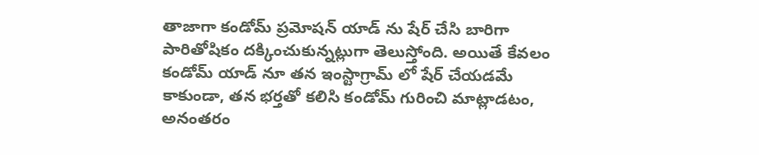తాజాగా కండోమ్ ప్రమోషన్ యాడ్ ను షేర్ చేసి బారిగా పారితోషికం దక్కించుకున్నట్లుగా తెలుస్తోంది. అయితే కేవలం కండోమ్ యాడ్ నూ తన ఇంస్టాగ్రామ్ లో షేర్ చేయడమే కాకుండా, తన భర్తతో కలిసి కండోమ్ గురించి మాట్లాడటం, అనంతరం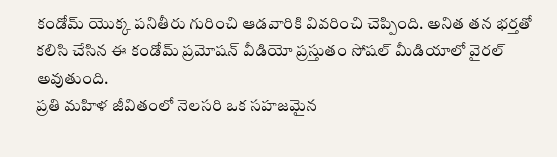కండోమ్ యొక్క పనితీరు గురించి ఆడవారికి వివరించి చెప్పింది. అనిత తన భర్తతో కలిసి చేసిన ఈ కండోమ్ ప్రమోషన్ వీడియో ప్రస్తుతం సోషల్ మీడియాలో వైరల్ అవుతుంది.
ప్రతి మహిళ జీవితంలో నెలసరి ఒక సహజమైన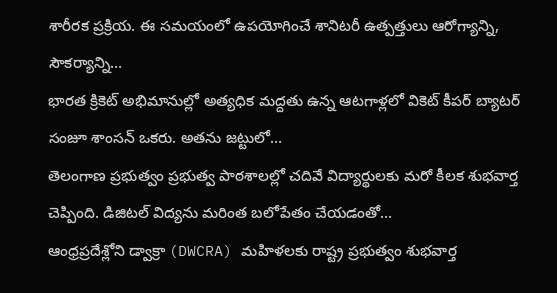శారీరక ప్రక్రియ. ఈ సమయంలో ఉపయోగించే శానిటరీ ఉత్పత్తులు ఆరోగ్యాన్ని, సౌకర్యాన్ని…
భారత క్రికెట్ అభిమానుల్లో అత్యధిక మద్దతు ఉన్న ఆటగాళ్లలో వికెట్ కీపర్ బ్యాటర్ సంజూ శాంసన్ ఒకరు. అతను జట్టులో…
తెలంగాణ ప్రభుత్వం ప్రభుత్వ పాఠశాలల్లో చదివే విద్యార్థులకు మరో కీలక శుభవార్త చెప్పింది. డిజిటల్ విద్యను మరింత బలోపేతం చేయడంతో…
ఆంధ్రప్రదేశ్లోని డ్వాక్రా (DWCRA) మహిళలకు రాష్ట్ర ప్రభుత్వం శుభవార్త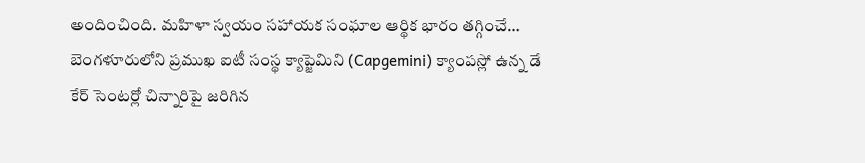అందించింది. మహిళా స్వయం సహాయక సంఘాల ఆర్థిక భారం తగ్గించే…
బెంగళూరులోని ప్రముఖ ఐటీ సంస్థ క్యాప్జెమిని (Capgemini) క్యాంపస్లో ఉన్న డే కేర్ సెంటర్లో చిన్నారిపై జరిగిన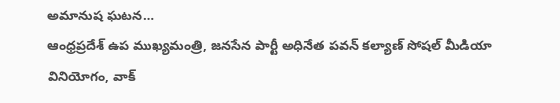అమానుష ఘటన…
ఆంధ్రప్రదేశ్ ఉప ముఖ్యమంత్రి, జనసేన పార్టీ అధినేత పవన్ కల్యాణ్ సోషల్ మీడియా వినియోగం, వాక్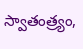స్వాతంత్ర్యం,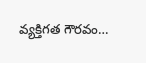వ్యక్తిగత గౌరవం…